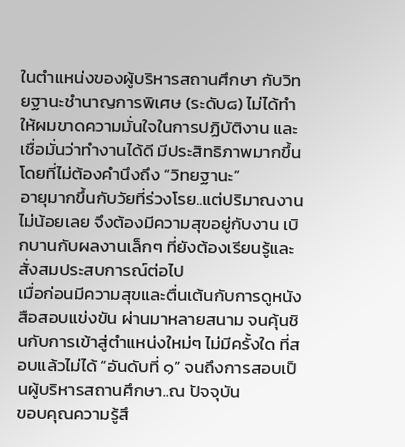ในตำแหน่งของผู้บริหารสถานศึกษา กับวิทยฐานะชำนาญการพิเศษ (ระดับ๘) ไม่ได้ทำให้ผมขาดความมั่นใจในการปฏิบัติงาน และเชื่อมั่นว่าทำงานได้ดี มีประสิทธิภาพมากขึ้น โดยที่ไม่ต้องคำนึงถึง “วิทยฐานะ”
อายุมากขึ้นกับวัยที่ร่วงโรย..แต่ปริมาณงานไม่น้อยเลย จึงต้องมีความสุขอยู่กับงาน เบิกบานกับผลงานเล็กๆ ที่ยังต้องเรียนรู้และสั่งสมประสบการณ์ต่อไป
เมื่อก่อนมีความสุขและตื่นเต้นกับการดูหนังสือสอบแข่งขัน ผ่านมาหลายสนาม จนคุ้นชินกับการเข้าสู่ตำแหน่งใหม่ๆ ไม่มีครั้งใด ที่สอบแล้วไม่ได้ “อันดับที่ ๑” จนถึงการสอบเป็นผู้บริหารสถานศึกษา..ณ ปัจจุบัน
ขอบคุณความรู้สึ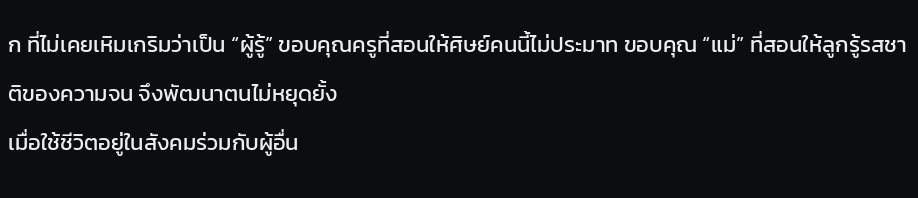ก ที่ไม่เคยเหิมเกริมว่าเป็น “ผู้รู้” ขอบคุณครูที่สอนให้ศิษย์คนนี้ไม่ประมาท ขอบคุณ “แม่” ที่สอนให้ลูกรู้รสชาติของความจน จึงพัฒนาตนไม่หยุดยั้ง
เมื่อใช้ชีวิตอยู่ในสังคมร่วมกับผู้อื่น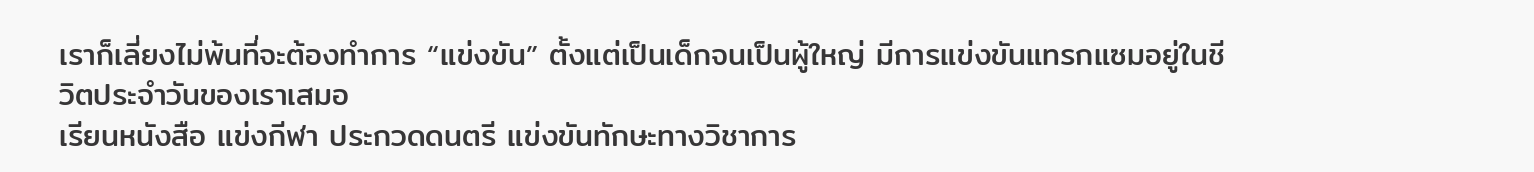เราก็เลี่ยงไม่พ้นที่จะต้องทำการ “แข่งขัน” ตั้งแต่เป็นเด็กจนเป็นผู้ใหญ่ มีการแข่งขันแทรกแซมอยู่ในชีวิตประจำวันของเราเสมอ
เรียนหนังสือ แข่งกีฬา ประกวดดนตรี แข่งขันทักษะทางวิชาการ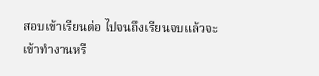สอบเข้าเรียนต่อ ไปจนถึงเรียนจบแล้วจะเข้าทำงานหรื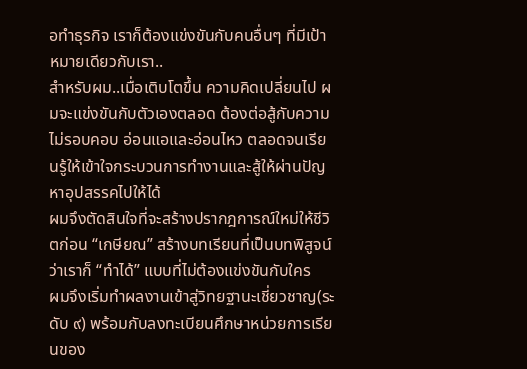อทำธุรกิจ เราก็ต้องแข่งขันกับคนอื่นๆ ที่มีเป้าหมายเดียวกับเรา..
สำหรับผม..เมื่อเติบโตขึ้น ความคิดเปลี่ยนไป ผมจะแข่งขันกับตัวเองตลอด ต้องต่อสู้กับความไม่รอบคอบ อ่อนแอและอ่อนไหว ตลอดจนเรียนรู้ให้เข้าใจกระบวนการทำงานและสู้ให้ผ่านปัญหาอุปสรรคไปให้ได้
ผมจึงตัดสินใจที่จะสร้างปรากฎการณ์ใหม่ให้ชีวิตก่อน “เกษียณ” สร้างบทเรียนที่เป็นบทพิสูจน์ว่าเราก็ “ทำได้” แบบที่ไม่ต้องแข่งขันกับใคร
ผมจึงเริ่มทำผลงานเข้าสู่วิทยฐานะเชี่ยวชาญ(ระดับ ๙) พร้อมกับลงทะเบียนศึกษาหน่วยการเรียนของ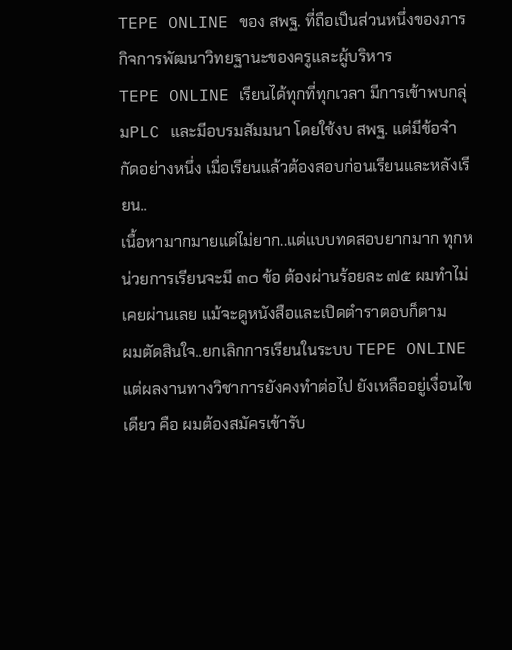TEPE ONLINE ของ สพฐ. ที่ถือเป็นส่วนหนึ่งของภารกิจการพัฒนาวิทยฐานะของครูและผู้บริหาร
TEPE ONLINE เรียนได้ทุกที่ทุกเวลา มีการเข้าพบกลุ่มPLC และมีอบรมสัมมนา โดยใช้งบ สพฐ. แต่มีข้อจำกัดอย่างหนึ่ง เมื่อเรียนแล้วต้องสอบก่อนเรียนและหลังเรียน..
เนื้อหามากมายแต่ไม่ยาก..แต่แบบทดสอบยากมาก ทุกหน่วยการเรียนจะมี ๓๐ ข้อ ต้องผ่านร้อยละ ๗๕ ผมทำไม่เคยผ่านเลย แม้จะดูหนังสือและเปิดตำราตอบก็ตาม
ผมตัดสินใจ..ยกเลิกการเรียนในระบบ TEPE ONLINE แต่ผลงานทางวิชาการยังคงทำต่อไป ยังเหลืออยู่เงื่อนไขเดียว คือ ผมต้องสมัครเข้ารับ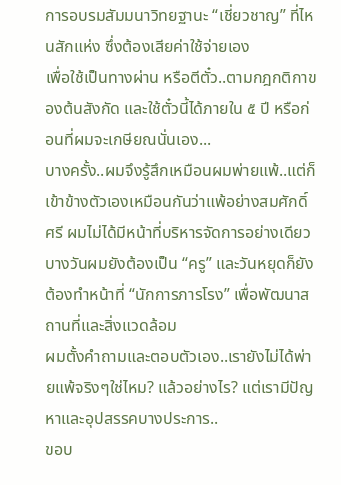การอบรมสัมมนาวิทยฐานะ “เชี่ยวชาญ” ที่ไหนสักแห่ง ซึ่งต้องเสียค่าใช้จ่ายเอง
เพื่อใช้เป็นทางผ่าน หรือตีตั๋ว..ตามกฎกติกาของต้นสังกัด และใช้ตั๋วนี้ได้ภายใน ๕ ปี หรือก่อนที่ผมจะเกษียณนั่นเอง...
บางครั้ง..ผมจึงรู้สึกเหมือนผมพ่ายแพ้..แต่ก็เข้าข้างตัวเองเหมือนกันว่าแพ้อย่างสมศักดิ์ศรี ผมไม่ได้มีหน้าที่บริหารจัดการอย่างเดียว บางวันผมยังต้องเป็น “ครู” และวันหยุดก็ยังต้องทำหน้าที่ “นักการภารโรง” เพื่อพัฒนาสถานที่และสิ่งแวดล้อม
ผมตั้งคำถามและตอบตัวเอง..เรายังไม่ได้พ่ายแพ้จริงๆใช่ไหม? แล้วอย่างไร? แต่เรามีปัญหาและอุปสรรคบางประการ..
ขอบ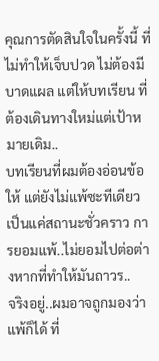คุณการตัดสินใจในครั้งนี้ ที่ไม่ทำให้เจ็บปวด ไม่ต้องมีบาดแผล แต่ให้บทเรียน ที่ต้องเดินทางใหม่แต่เป้าหมายเดิม..
บทเรียนที่ผมต้องอ่อนข้อให้ แต่ยังไม่แพ้ซะทีเดียว เป็นแค่สถานะชั่วคราว การยอมแพ้..ไม่ยอมไปต่อต่างหากที่ทำให้มันถาวร..
จริงอยู่..ผมอาจถูกมองว่าแพ้ก็ได้ ที่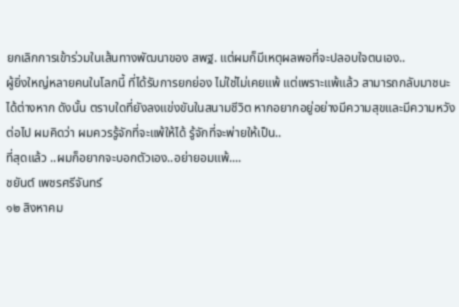ยกเลิกการเข้าร่วมในเส้นทางพัฒนาของ สพฐ. แต่ผมก็มีเหตุผลพอที่จะปลอบใจตนเอง..
ผู้ยิ่งใหญ่หลายคนในโลกนี้ ที่ได้รับการยกย่อง ไม่ใช่ไม่เคยแพ้ แต่เพราะแพ้แล้ว สามารถกลับมาชนะได้ต่างหาก ดังนั้น ตราบใดที่ยังลงแข่งขันในสนามชีวิต หากอยากอยู่อย่างมีความสุขและมีความหวังต่อไป ผมคิดว่า ผมควรรู้จักที่จะแพ้ให้ได้ รู้จักที่จะพ่ายให้เป็น..
ที่สุดแล้ว ..ผมก็อยากจะบอกตัวเอง..อย่ายอมแพ้....
ชยันต์ เพชรศรีจันทร์
๑๒ สิงหาคม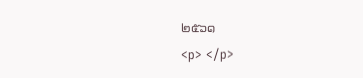๒๕๖๑
<p> </p>